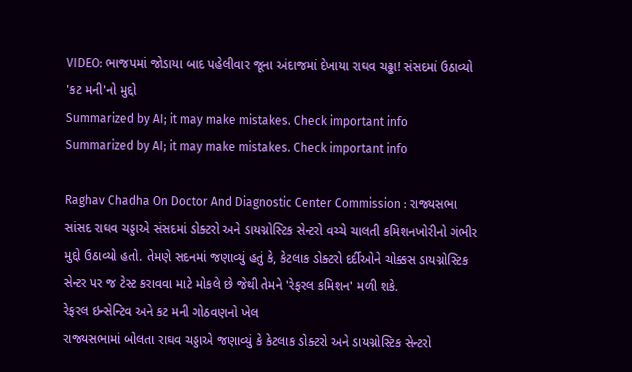VIDEO: ભાજપમાં જોડાયા બાદ પહેલીવાર જૂના અંદાજમાં દેખાયા રાઘવ ચઢ્ઢા! સંસદમાં ઉઠાવ્યો 'કટ મની'નો મુદ્દો
Summarized by AI; it may make mistakes. Check important info
Summarized by AI; it may make mistakes. Check important info

Raghav Chadha On Doctor And Diagnostic Center Commission : રાજ્યસભા સાંસદ રાઘવ ચડ્ડાએ સંસદમાં ડોક્ટરો અને ડાયગ્નોસ્ટિક સેન્ટરો વચ્ચે ચાલતી કમિશનખોરીનો ગંભીર મુદ્દો ઉઠાવ્યો હતો. તેમણે સદનમાં જણાવ્યું હતું કે, કેટલાક ડોક્ટરો દર્દીઓને ચોક્કસ ડાયગ્નોસ્ટિક સેન્ટર પર જ ટેસ્ટ કરાવવા માટે મોકલે છે જેથી તેમને 'રેફરલ કમિશન' મળી શકે.
રેફરલ ઇન્સેન્ટિવ અને કટ મની ગોઠવણનો ખેલ
રાજ્યસભામાં બોલતા રાઘવ ચડ્ડાએ જણાવ્યું કે કેટલાક ડોક્ટરો અને ડાયગ્નોસ્ટિક સેન્ટરો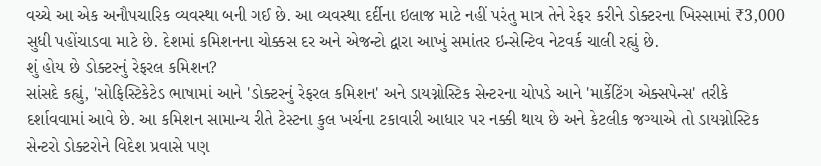વચ્ચે આ એક અનૌપચારિક વ્યવસ્થા બની ગઈ છે. આ વ્યવસ્થા દર્દીના ઇલાજ માટે નહીં પરંતુ માત્ર તેને રેફર કરીને ડોક્ટરના ખિસ્સામાં ₹3,000 સુધી પહોંચાડવા માટે છે. દેશમાં કમિશનના ચોક્કસ દર અને એજન્ટો દ્વારા આખું સમાંતર ઇન્સેન્ટિવ નેટવર્ક ચાલી રહ્યું છે.
શું હોય છે ડોક્ટરનું રેફરલ કમિશન?
સાંસદે કહ્યું, 'સોફિસ્ટિકેટેડ ભાષામાં આને 'ડોક્ટરનું રેફરલ કમિશન' અને ડાયગ્નોસ્ટિક સેન્ટરના ચોપડે આને 'માર્કેટિંગ એક્સપેન્સ' તરીકે દર્શાવવામાં આવે છે. આ કમિશન સામાન્ય રીતે ટેસ્ટના કુલ ખર્ચના ટકાવારી આધાર પર નક્કી થાય છે અને કેટલીક જગ્યાએ તો ડાયગ્નોસ્ટિક સેન્ટરો ડોક્ટરોને વિદેશ પ્રવાસે પણ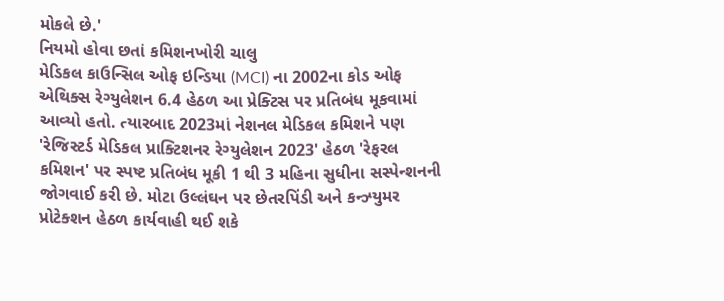મોકલે છે.'
નિયમો હોવા છતાં કમિશનખોરી ચાલુ
મેડિકલ કાઉન્સિલ ઓફ ઇન્ડિયા (MCI) ના 2002ના કોડ ઓફ એથિક્સ રેગ્યુલેશન 6.4 હેઠળ આ પ્રેક્ટિસ પર પ્રતિબંધ મૂકવામાં આવ્યો હતો. ત્યારબાદ 2023માં નેશનલ મેડિકલ કમિશને પણ 'રેજિસ્ટર્ડ મેડિકલ પ્રાક્ટિશનર રેગ્યુલેશન 2023' હેઠળ 'રેફરલ કમિશન' પર સ્પષ્ટ પ્રતિબંધ મૂકી 1 થી 3 મહિના સુધીના સસ્પેન્શનની જોગવાઈ કરી છે. મોટા ઉલ્લંઘન પર છેતરપિંડી અને કન્ઝ્યુમર પ્રોટેક્શન હેઠળ કાર્યવાહી થઈ શકે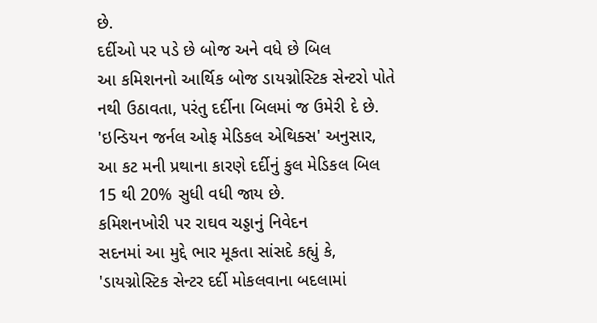છે.
દર્દીઓ પર પડે છે બોજ અને વધે છે બિલ
આ કમિશનનો આર્થિક બોજ ડાયગ્નોસ્ટિક સેન્ટરો પોતે નથી ઉઠાવતા, પરંતુ દર્દીના બિલમાં જ ઉમેરી દે છે. 'ઇન્ડિયન જર્નલ ઓફ મેડિકલ એથિક્સ' અનુસાર, આ કટ મની પ્રથાના કારણે દર્દીનું કુલ મેડિકલ બિલ 15 થી 20% સુધી વધી જાય છે.
કમિશનખોરી પર રાઘવ ચડ્ડાનું નિવેદન
સદનમાં આ મુદ્દે ભાર મૂકતા સાંસદે કહ્યું કે, 'ડાયગ્નોસ્ટિક સેન્ટર દર્દી મોકલવાના બદલામાં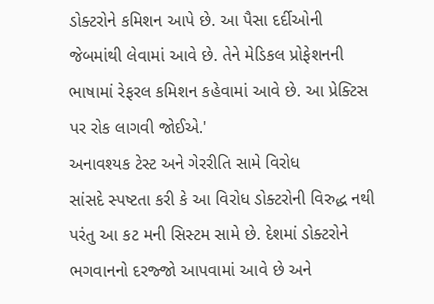ડોક્ટરોને કમિશન આપે છે. આ પૈસા દર્દીઓની જેબમાંથી લેવામાં આવે છે. તેને મેડિકલ પ્રોફેશનની ભાષામાં રેફરલ કમિશન કહેવામાં આવે છે. આ પ્રેક્ટિસ પર રોક લાગવી જોઈએ.'
અનાવશ્યક ટેસ્ટ અને ગેરરીતિ સામે વિરોધ
સાંસદે સ્પષ્ટતા કરી કે આ વિરોધ ડોક્ટરોની વિરુદ્ધ નથી પરંતુ આ કટ મની સિસ્ટમ સામે છે. દેશમાં ડોક્ટરોને ભગવાનનો દરજ્જો આપવામાં આવે છે અને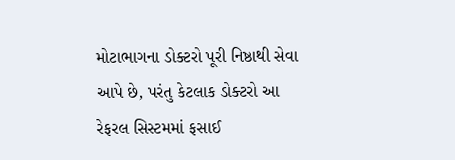મોટાભાગના ડોક્ટરો પૂરી નિષ્ઠાથી સેવા આપે છે, પરંતુ કેટલાક ડોક્ટરો આ રેફરલ સિસ્ટમમાં ફસાઈ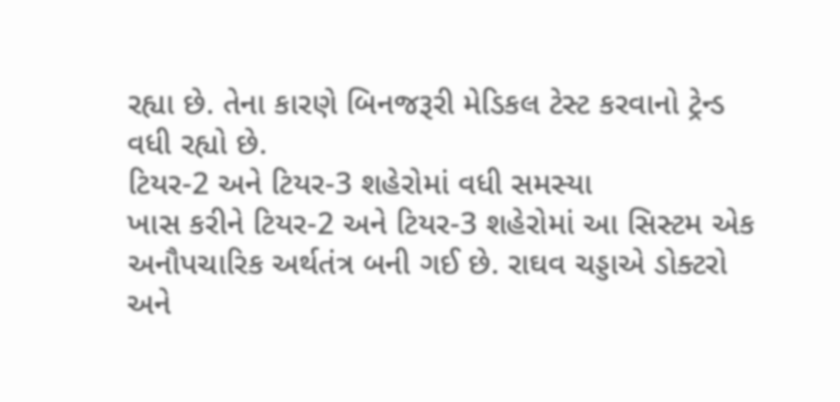રહ્યા છે. તેના કારણે બિનજરૂરી મેડિકલ ટેસ્ટ કરવાનો ટ્રેન્ડ વધી રહ્યો છે.
ટિયર-2 અને ટિયર-3 શહેરોમાં વધી સમસ્યા
ખાસ કરીને ટિયર-2 અને ટિયર-3 શહેરોમાં આ સિસ્ટમ એક અનૌપચારિક અર્થતંત્ર બની ગઈ છે. રાઘવ ચડ્ડાએ ડોક્ટરો અને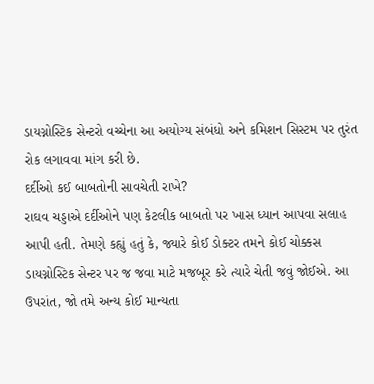ડાયગ્નોસ્ટિક સેન્ટરો વચ્ચેના આ અયોગ્ય સંબંધો અને કમિશન સિસ્ટમ પર તુરંત રોક લગાવવા માંગ કરી છે.
દર્દીઓ કઈ બાબતોની સાવચેતી રાખે?
રાઘવ ચડ્ડાએ દર્દીઓને પણ કેટલીક બાબતો પર ખાસ ધ્યાન આપવા સલાહ આપી હતી. તેમણે કહ્યું હતું કે, જ્યારે કોઈ ડોક્ટર તમને કોઈ ચોક્કસ ડાયગ્નોસ્ટિક સેન્ટર પર જ જવા માટે મજબૂર કરે ત્યારે ચેતી જવું જોઈએ. આ ઉપરાંત, જો તમે અન્ય કોઈ માન્યતા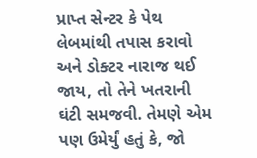પ્રાપ્ત સેન્ટર કે પેથ લેબમાંથી તપાસ કરાવો અને ડોક્ટર નારાજ થઈ જાય, તો તેને ખતરાની ઘંટી સમજવી. તેમણે એમ પણ ઉમેર્યું હતું કે, જો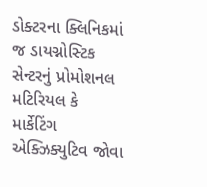ડોક્ટરના ક્લિનિકમાં જ ડાયગ્નોસ્ટિક સેન્ટરનું પ્રોમોશનલ મટિરિયલ કે માર્કેટિંગ એક્ઝિક્યુટિવ જોવા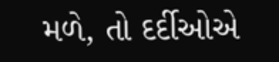મળે, તો દર્દીઓએ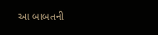આ બાબતની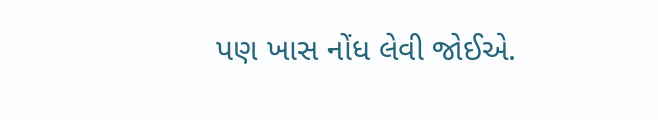પણ ખાસ નોંધ લેવી જોઈએ.